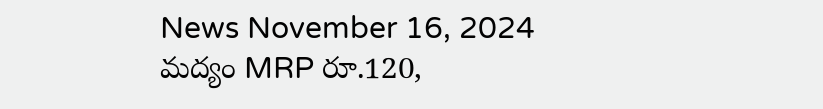News November 16, 2024
మద్యం MRP రూ.120,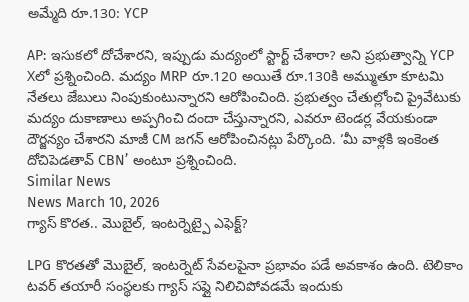అమ్మేది రూ.130: YCP

AP: ఇసుకలో దోచేశారని, ఇప్పుడు మద్యంలో స్టార్ట్ చేశారా? అని ప్రభుత్వాన్ని YCP Xలో ప్రశ్నించింది. మద్యం MRP రూ.120 అయితే రూ.130కి అమ్ముతూ కూటమి నేతలు జేబులు నింపుకుంటున్నారని ఆరోపించింది. ప్రభుత్వం చేతుల్లోంచి ప్రైవేటుకు మద్యం దుకాణాలు అప్పగించి దందా చేస్తున్నారని, ఎవరూ టెండర్ల వేయకుండా దౌర్జన్యం చేశారని మాజీ CM జగన్ ఆరోపించినట్లు పేర్కొంది. ‘మీ వాళ్లకి ఇంకెంత దోచిపెడతావ్ CBN’ అంటూ ప్రశ్నించింది.
Similar News
News March 10, 2026
గ్యాస్ కొరత.. మొబైల్, ఇంటర్నెట్పై ఎఫెక్ట్?

LPG కొరతతో మొబైల్, ఇంటర్నెట్ సేవలపైనా ప్రభావం పడే అవకాశం ఉంది. టెలికాం టవర్ తయారీ సంస్థలకు గ్యాస్ సప్లై నిలిచిపోవడమే ఇందుకు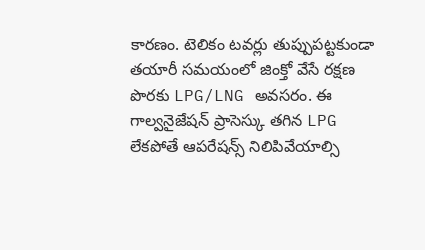కారణం. టెలికం టవర్లు తుప్పుపట్టకుండా తయారీ సమయంలో జింక్తో వేసే రక్షణ పొరకు LPG/LNG అవసరం. ఈ గాల్వనైజేషన్ ప్రాసెస్కు తగిన LPG లేకపోతే ఆపరేషన్స్ నిలిపివేయాల్సి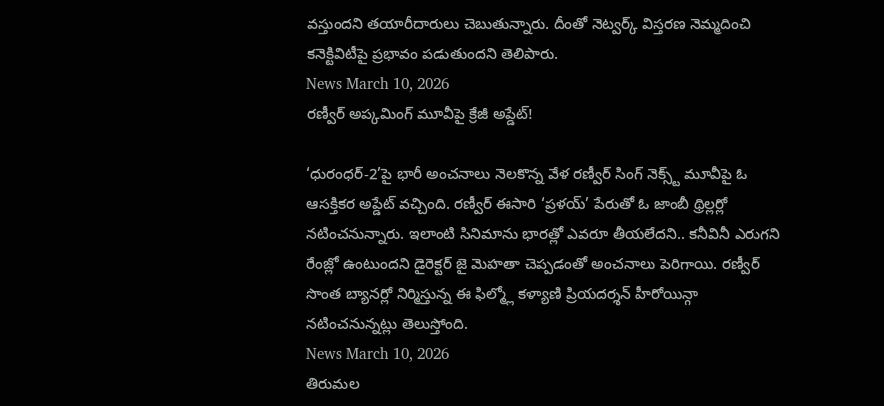వస్తుందని తయారీదారులు చెబుతున్నారు. దీంతో నెట్వర్క్ విస్తరణ నెమ్మదించి కనెక్టివిటీపై ప్రభావం పడుతుందని తెలిపారు.
News March 10, 2026
రణ్వీర్ అప్కమింగ్ మూవీపై క్రేజీ అప్డేట్!

‘ధురంధర్-2’పై భారీ అంచనాలు నెలకొన్న వేళ రణ్వీర్ సింగ్ నెక్స్ట్ మూవీపై ఓ ఆసక్తికర అప్డేట్ వచ్చింది. రణ్వీర్ ఈసారి ‘ప్రళయ్’ పేరుతో ఓ జాంబీ థ్రిల్లర్లో నటించనున్నారు. ఇలాంటి సినిమాను భారత్లో ఎవరూ తీయలేదని.. కనీవినీ ఎరుగని రేంజ్లో ఉంటుందని డైరెక్టర్ జై మెహతా చెప్పడంతో అంచనాలు పెరిగాయి. రణ్వీర్ సొంత బ్యానర్లో నిర్మిస్తున్న ఈ ఫిల్మ్లో కళ్యాణి ప్రియదర్శన్ హీరోయిన్గా నటించనున్నట్లు తెలుస్తోంది.
News March 10, 2026
తిరుమల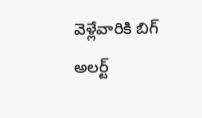వెళ్లేవారికి బిగ్ అలర్ట్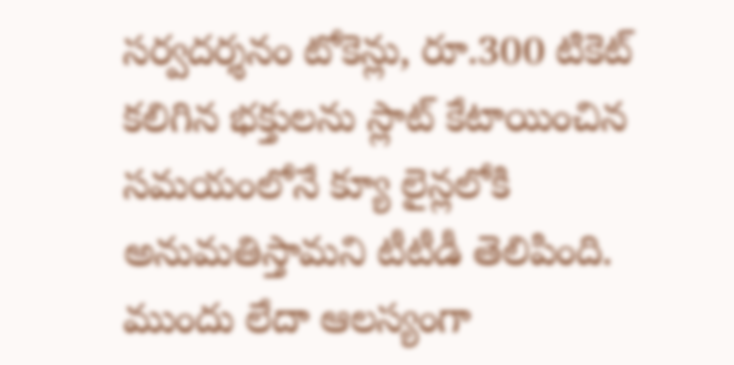సర్వదర్శనం టోకెన్లు, రూ.300 టికెట్ కలిగిన భక్తులను స్లాట్ కేటాయించిన సమయంలోనే క్యూ లైన్లలోకి అనుమతిస్తామని టీటీడీ తెలిపింది. ముందు లేదా ఆలస్యంగా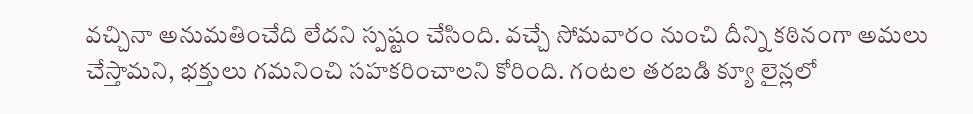వచ్చినా అనుమతించేది లేదని స్పష్టం చేసింది. వచ్చే సోమవారం నుంచి దీన్ని కఠినంగా అమలు చేస్తామని, భక్తులు గమనించి సహకరించాలని కోరింది. గంటల తరబడి క్యూ లైన్లలో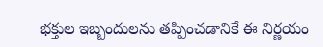భక్తుల ఇబ్బందులను తప్పించడానికే ఈ నిర్ణయం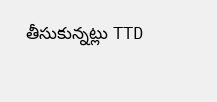తీసుకున్నట్లు TTD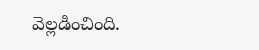వెల్లడించింది.